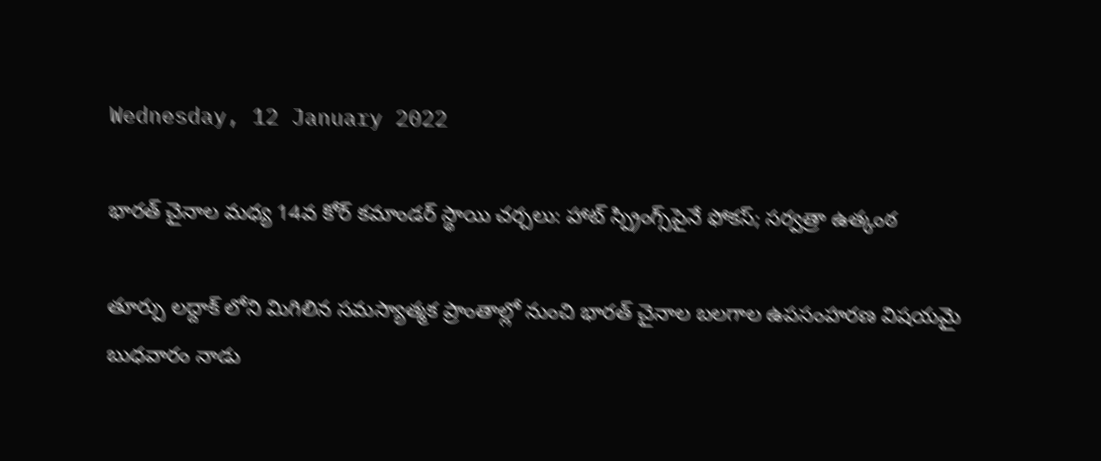Wednesday, 12 January 2022

భారత్ చైనాల మధ్య 14వ కోర్ కమాండర్ స్థాయి చర్చలు: హాట్ స్ప్రింగ్స్‌పైనే ఫోకస్; సర్వత్రా ఉత్కంఠ

తూర్పు లద్దాక్ లోని మిగిలిన సమస్యాత్మక ప్రాంతాల్లో నుంచి భారత్ చైనాల బలగాల ఉపసంహరణ విషయమై బుధవారం నాడు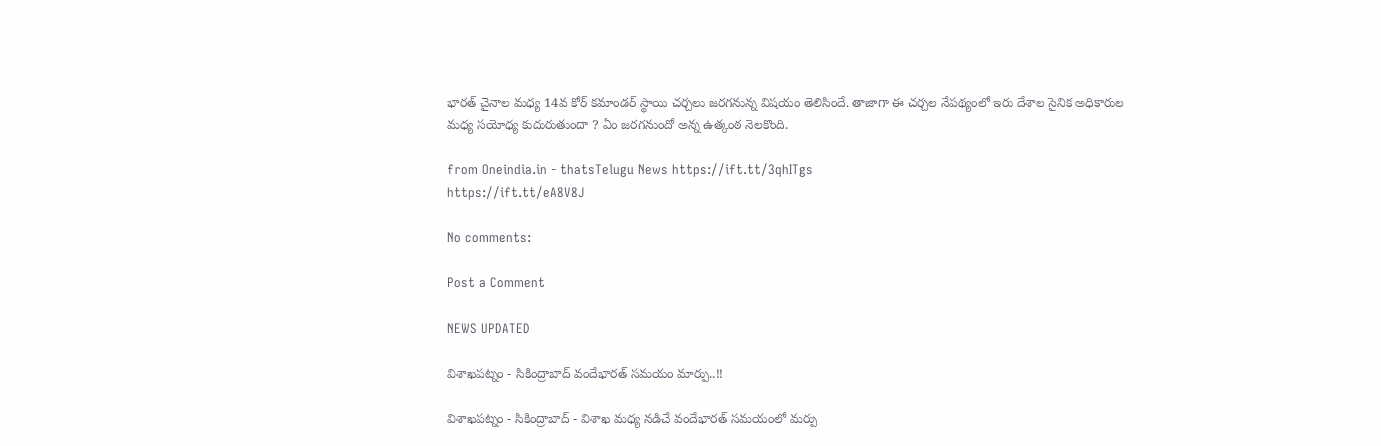భారత్ చైనాల మధ్య 14వ కోర్ కమాండర్ స్థాయి చర్చలు జరగనున్న విషయం తెలిసిందే. తాజాగా ఈ చర్చల నేపథ్యంలో ఇరు దేశాల సైనిక అధికారుల మధ్య సయోధ్య కుదురుతుందా ? ఏం జరగనుందో అన్న ఉత్కంఠ నెలకొంది.

from Oneindia.in - thatsTelugu News https://ift.tt/3qhITgs
https://ift.tt/eA8V8J

No comments:

Post a Comment

NEWS UPDATED

విశాఖపట్నం - సికింద్రాబాద్ వందేభారత్ సమయం మార్పు..!!

విశాఖపట్నం - సికింద్రాబాద్ - విశాఖ మధ్య నడిచే వందేభారత్ సమయంలో మర్పు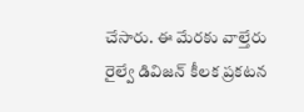చేసారు. ఈ మేరకు వాల్తేరు రైల్వే డివిజన్ కీలక ప్రకటన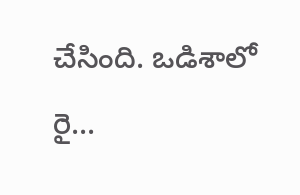చేసింది. ఒడిశాలో రై...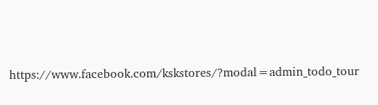https://www.facebook.com/kskstores/?modal=admin_todo_tour